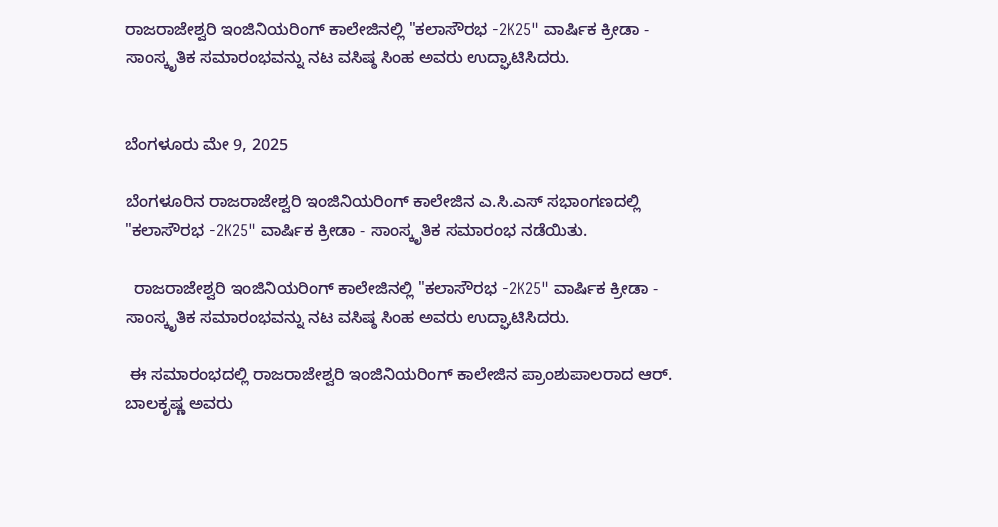ರಾಜರಾಜೇಶ್ವರಿ ಇಂಜಿನಿಯರಿಂಗ್ ಕಾಲೇಜಿನಲ್ಲಿ "ಕಲಾಸೌರಭ -2K25" ವಾರ್ಷಿಕ ಕ್ರೀಡಾ - ಸಾಂಸ್ಕೃತಿಕ ಸಮಾರಂಭವನ್ನು ನಟ ವಸಿಷ್ಠ ಸಿಂಹ ಅವರು ಉದ್ಘಾಟಿಸಿದರು.


ಬೆಂಗಳೂರು ಮೇ 9, 2025

ಬೆಂಗಳೂರಿನ ರಾಜರಾಜೇಶ್ವರಿ ಇಂಜಿನಿಯರಿಂಗ್ ಕಾಲೇಜಿನ ಎ.ಸಿ.ಎಸ್ ಸಭಾಂಗಣದಲ್ಲಿ "ಕಲಾಸೌರಭ -2K25" ವಾರ್ಷಿಕ ಕ್ರೀಡಾ - ಸಾಂಸ್ಕೃತಿಕ ಸಮಾರಂಭ ನಡೆಯಿತು.

  ರಾಜರಾಜೇಶ್ವರಿ ಇಂಜಿನಿಯರಿಂಗ್ ಕಾಲೇಜಿನಲ್ಲಿ "ಕಲಾಸೌರಭ -2K25" ವಾರ್ಷಿಕ ಕ್ರೀಡಾ - ಸಾಂಸ್ಕೃತಿಕ ಸಮಾರಂಭವನ್ನು ನಟ ವಸಿಷ್ಠ ಸಿಂಹ ಅವರು ಉದ್ಘಾಟಿಸಿದರು.

 ಈ ಸಮಾರಂಭದಲ್ಲಿ ರಾಜರಾಜೇಶ್ವರಿ ಇಂಜಿನಿಯರಿಂಗ್ ಕಾಲೇಜಿನ ಪ್ರಾಂಶುಪಾಲರಾದ ಆರ್. ಬಾಲಕೃಷ್ಣ ಅವರು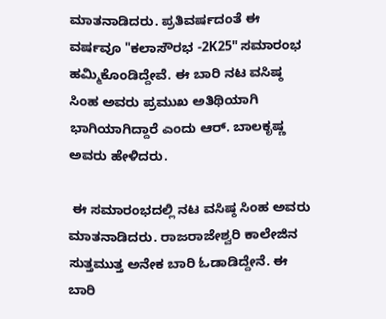ಮಾತನಾಡಿದರು. ಪ್ರತಿವರ್ಷದಂತೆ ಈ ವರ್ಷವೂ "ಕಲಾಸೌರಭ -2K25" ಸಮಾರಂಭ ಹಮ್ಮಿಕೊಂಡಿದ್ದೇವೆ. ಈ ಬಾರಿ ನಟ ವಸಿಷ್ಠ ಸಿಂಹ ಅವರು ಪ್ರಮುಖ ಅತಿಥಿಯಾಗಿ ಭಾಗಿಯಾಗಿದ್ದಾರೆ ಎಂದು ಆರ್. ಬಾಲಕೃಷ್ಣ ಅವರು ಹೇಳಿದರು.

 ಈ ಸಮಾರಂಭದಲ್ಲಿ ನಟ ವಸಿಷ್ಠ ಸಿಂಹ ಅವರು ಮಾತನಾಡಿದರು. ರಾಜರಾಜೇಶ್ವರಿ ಕಾಲೇಜಿನ ಸುತ್ತಮುತ್ತ ಅನೇಕ ಬಾರಿ ಓಡಾಡಿದ್ದೇನೆ. ಈ ಬಾರಿ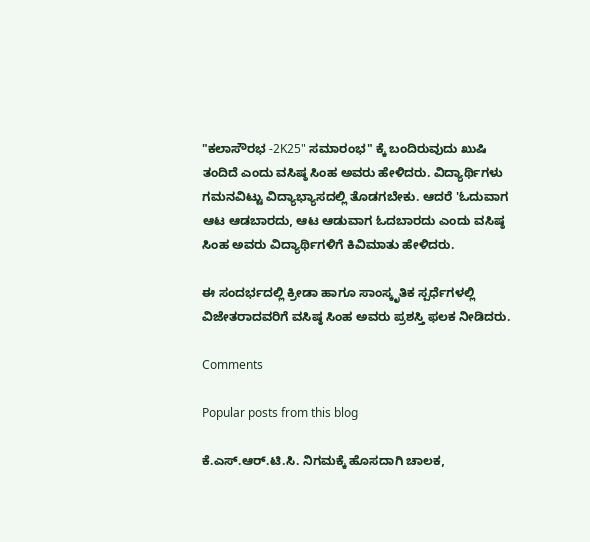"ಕಲಾಸೌರಭ -2K25" ಸಮಾರಂಭ" ಕ್ಕೆ ಬಂದಿರುವುದು ಖುಷಿ ತಂದಿದೆ ಎಂದು ವಸಿಷ್ಠ ಸಿಂಹ ಅವರು ಹೇಳಿದರು. ವಿದ್ಯಾರ್ಥಿಗಳು ಗಮನವಿಟ್ಟು ವಿದ್ಯಾಭ್ಯಾಸದಲ್ಲಿ ತೊಡಗಬೇಕು. ಆದರೆ 'ಓದುವಾಗ ಆಟ ಆಡಬಾರದು, ಆಟ ಆಡುವಾಗ ಓದಬಾರದು ಎಂದು ವಸಿಷ್ಠ ಸಿಂಹ ಅವರು ವಿದ್ಯಾರ್ಥಿಗಳಿಗೆ ಕಿವಿಮಾತು ಹೇಳಿದರು.

ಈ ಸಂದರ್ಭದಲ್ಲಿ ಕ್ರೀಡಾ ಹಾಗೂ ಸಾಂಸ್ಕೃತಿಕ ಸ್ಪರ್ಧೆಗಳಲ್ಲಿ ವಿಜೇತರಾದವರಿಗೆ ವಸಿಷ್ಠ ಸಿಂಹ ಅವರು ಪ್ರಶಸ್ತಿ ಫಲಕ ನೀಡಿದರು.

Comments

Popular posts from this blog

ಕೆ.ಎಸ್.ಆರ್.ಟಿ.ಸಿ. ನಿಗಮಕ್ಕೆ ಹೊಸದಾಗಿ ಚಾಲಕ,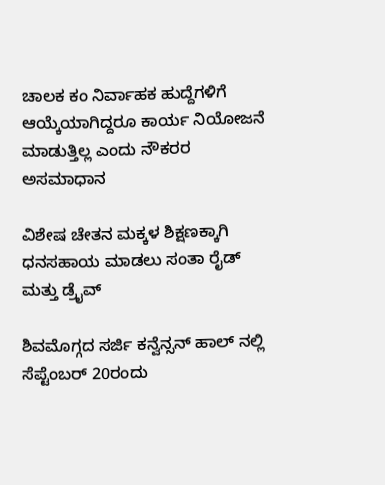ಚಾಲಕ ಕಂ ನಿರ್ವಾಹಕ ಹುದ್ದೆಗಳಿಗೆ ಆಯ್ಕೆಯಾಗಿದ್ದರೂ ಕಾರ್ಯ ನಿಯೋಜನೆ ಮಾಡುತ್ತಿಲ್ಲ ಎಂದು ನೌಕರರ ಅಸಮಾಧಾನ

ವಿಶೇಷ ಚೇತನ ಮಕ್ಕಳ ಶಿಕ್ಷಣಕ್ಕಾಗಿ ಧನಸಹಾಯ ಮಾಡಲು ಸಂತಾ ರೈಡ್ ಮತ್ತು ಡ್ರೈವ್

ಶಿವಮೊಗ್ಗದ ಸರ್ಜಿ ಕನ್ವೆನ್ಸನ್ ಹಾಲ್ ನಲ್ಲಿ ಸೆಪ್ಟೆಂಬರ್ 20ರಂದು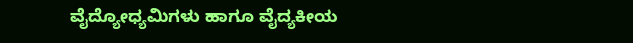ವೈದ್ಯೋಧ್ಯಮಿಗಳು ಹಾಗೂ ವೈದ್ಯಕೀಯ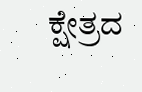ಕ್ಷೇತ್ರದ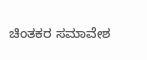ಚಿಂತಕರ ಸಮಾವೇಶ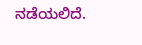ನಡೆಯಲಿದೆ.